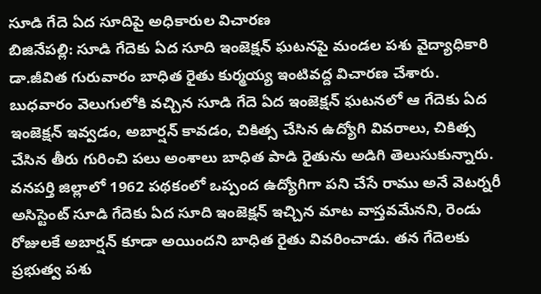సూడి గేదె ఏద సూదిపై అధికారుల విచారణ
బిజినేపల్లి: సూడి గేదెకు ఏద సూది ఇంజెక్షన్ ఘటనపై మండల పశు వైద్యాధికారి డా.జీవిత గురువారం బాధిత రైతు కుర్మయ్య ఇంటివద్ద విచారణ చేశారు. బుధవారం వెలుగులోకి వచ్చిన సూడి గేదె ఏద ఇంజెక్షన్ ఘటనలో ఆ గేదెకు ఏద ఇంజెక్షన్ ఇవ్వడం, అబార్షన్ కావడం, చికిత్స చేసిన ఉద్యోగి వివరాలు, చికిత్స చేసిన తీరు గురించి పలు అంశాలు బాధిత పాడి రైతును అడిగి తెలుసుకున్నారు.
వనపర్తి జిల్లాలో 1962 పథకంలో ఒప్పంద ఉద్యోగిగా పని చేసే రాము అనే వెటర్నరీ అసిస్టెంట్ సూడి గేదెకు ఏద సూది ఇంజెక్షన్ ఇచ్చిన మాట వాస్తవమేనని, రెండు రోజులకే అబార్షన్ కూడా అయిందని బాధిత రైతు వివరించాడు. తన గేదెలకు ప్రభుత్వ పశు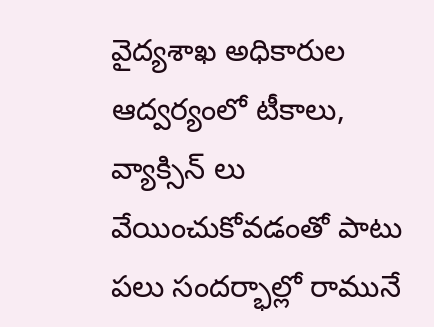వైద్యశాఖ అధికారుల ఆద్వర్యంలో టీకాలు, వ్యాక్సిన్ లు వేయించుకోవడంతో పాటు పలు సందర్భాల్లో రామునే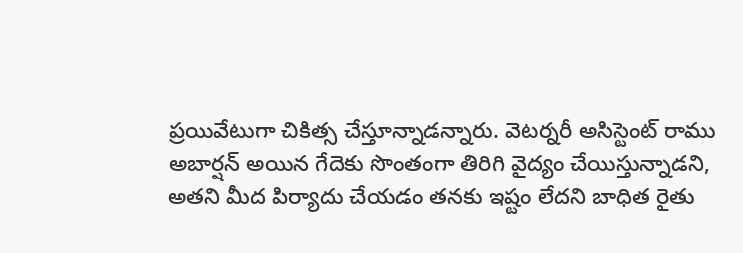ప్రయివేటుగా చికిత్స చేస్తూన్నాడన్నారు. వెటర్నరీ అసిస్టెంట్ రాము అబార్షన్ అయిన గేదెకు సొంతంగా తిరిగి వైద్యం చేయిస్తున్నాడని, అతని మీద పిర్యాదు చేయడం తనకు ఇష్టం లేదని బాధిత రైతు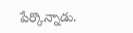పేర్కొన్నాడు.